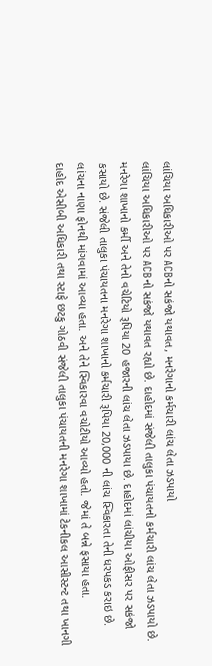લાંચિયા અધિકારીઓ પર ACBનો સકંજો યથાવત, મનરેગાનો કર્મચારી લાંચ લેતા ઝડપાયો
લાંચિયા અધિકારીઓ પર ACBનો સકંજો યથાવત રહ્યો છે. દાહોદમાં સંજેલી તાલુકા પંચાયતનો કર્મચારી લાંચ લેતા ઝડપાયો છે. મનરેગા શાખાનો કર્મી અને તેનો વચેટિયો રૂપિયા 20 હજારની લાંચ લેતા ઝડપાયા છે. દાહોદમાં લાંચીયા ઓફીસર પર સકંજો કસાયો છે. સંજેલી તાલુકા પંચાયતના મનરેગા શાખાનો કર્મચારી રૂપિયા 20,000 ની લાંચ સ્વિકારતા તેની ધરપકડ કરાઇ છે. લાંચના નાણા ફોનથી માંગવામાં આવ્યા હતા. અને તેને સ્વિકારવા વચોટીયો આવ્યો હતો. જેમાં તે બન્ને ફસાયા હતા.
દાહોદ એસીબી અધિકારી તથા સ્ટાફે છટકુ ગોઠવી સંજેલી તાલુકા પંચાયતની મનરેગા શાખામાં ટેકનીકલ આસીસ્ટન્ટ તથા ખાનગી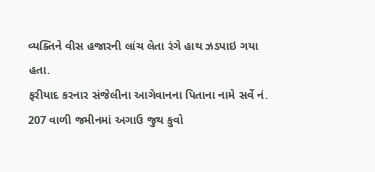વ્યક્તિને વીસ હજારની લાંચ લેતા રંગે હાથ ઝડપાઇ ગયા હતા.
ફરીયાદ કરનાર સંજેલીના આગેવાનના પિતાના નામે સર્વે નં. 207 વાળી જમીનમાં અગાઉ જુથ કુવો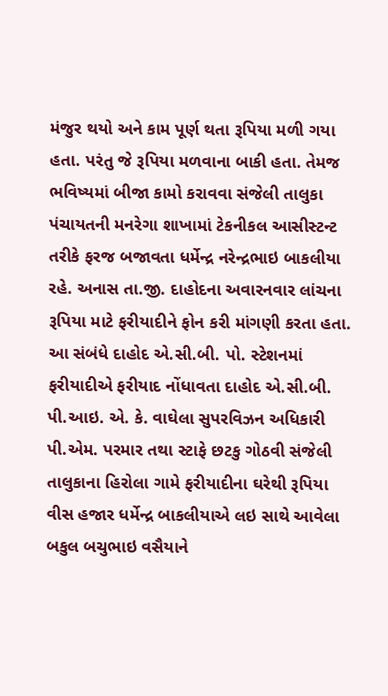મંજુર થયો અને કામ પૂર્ણ થતા રૂપિયા મળી ગયા હતા. પરંતુ જે રૂપિયા મળવાના બાકી હતા. તેમજ ભવિષ્યમાં બીજા કામો કરાવવા સંજેલી તાલુકા પંચાયતની મનરેગા શાખામાં ટેકનીકલ આસીસ્ટન્ટ તરીકે ફરજ બજાવતા ધર્મેન્દ્ર નરેન્દ્રભાઇ બાકલીયા રહે. અનાસ તા.જી. દાહોદના અવારનવાર લાંચના રૂપિયા માટે ફરીયાદીને ફોન કરી માંગણી કરતા હતા.
આ સંબંધે દાહોદ એ.સી.બી. પો. સ્ટેશનમાં ફરીયાદીએ ફરીયાદ નોંધાવતા દાહોદ એ.સી.બી. પી.આઇ. એ. કે. વાઘેલા સુપરવિઝન અધિકારી પી.એમ. પરમાર તથા સ્ટાફે છટકુ ગોઠવી સંજેલી તાલુકાના હિરોલા ગામે ફરીયાદીના ઘરેથી રૂપિયા વીસ હજાર ધર્મેન્દ્ર બાકલીયાએ લઇ સાથે આવેલા બકુલ બચુભાઇ વસૈયાને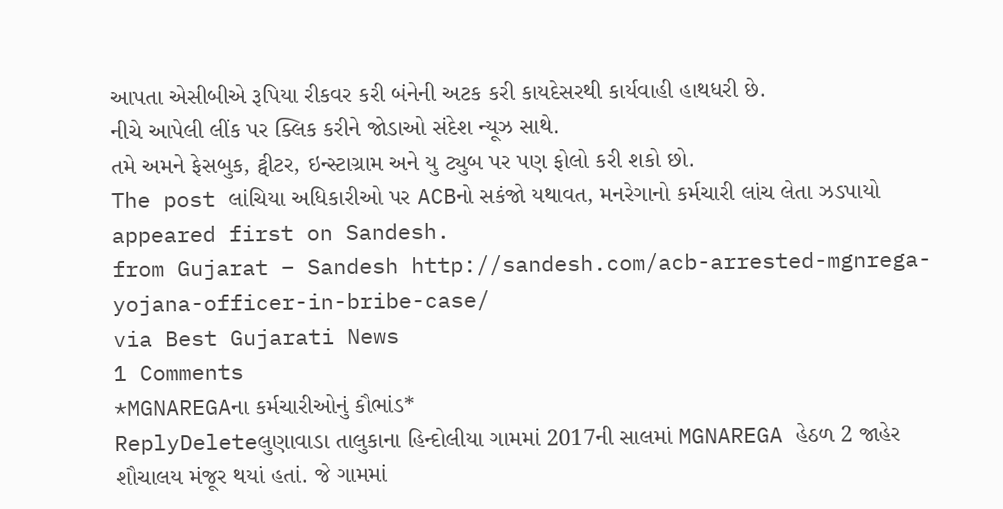આપતા એસીબીએ રૂપિયા રીકવર કરી બંનેની અટક કરી કાયદેસરથી કાર્યવાહી હાથધરી છે.
નીચે આપેલી લીંક પર ક્લિક કરીને જોડાઓ સંદેશ ન્યૂઝ સાથે.
તમે અમને ફેસબુક, ટ્વીટર, ઇન્સ્ટાગ્રામ અને યુ ટ્યુબ પર પણ ફોલો કરી શકો છો.
The post લાંચિયા અધિકારીઓ પર ACBનો સકંજો યથાવત, મનરેગાનો કર્મચારી લાંચ લેતા ઝડપાયો appeared first on Sandesh.
from Gujarat – Sandesh http://sandesh.com/acb-arrested-mgnrega-yojana-officer-in-bribe-case/
via Best Gujarati News
1 Comments
*MGNAREGAના કર્મચારીઓનું કૌભાંડ*
ReplyDeleteલુણાવાડા તાલુકાના હિન્દોલીયા ગામમાં 2017ની સાલમાં MGNAREGA હેઠળ 2 જાહેર શૌચાલય મંજૂર થયાં હતાં. જે ગામમાં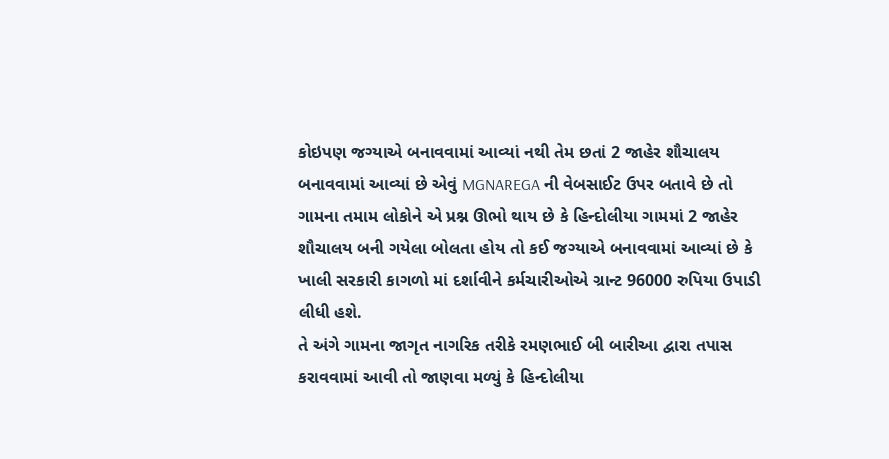કોઇપણ જગ્યાએ બનાવવામાં આવ્યાં નથી તેમ છતાં 2 જાહેર શૌચાલય બનાવવામાં આવ્યાં છે એવું MGNAREGA ની વેબસાઈટ ઉપર બતાવે છે તો ગામના તમામ લોકોને એ પ્રશ્ન ઊભો થાય છે કે હિન્દોલીયા ગામમાં 2 જાહેર શૌચાલય બની ગયેલા બોલતા હોય તો કઈ જગ્યાએ બનાવવામાં આવ્યાં છે કે ખાલી સરકારી કાગળો માં દર્શાવીને કર્મચારીઓએ ગ્રાન્ટ 96000 રુપિયા ઉપાડી લીધી હશે.
તે અંગે ગામના જાગૃત નાગરિક તરીકે રમણભાઈ બી બારીઆ દ્વારા તપાસ કરાવવામાં આવી તો જાણવા મળ્યું કે હિન્દોલીયા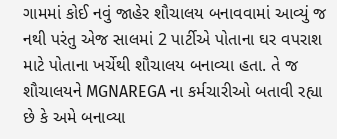ગામમાં કોઈ નવું જાહેર શૌચાલય બનાવવામાં આવ્યું જ નથી પરંતુ એજ સાલમાં 2 પાર્ટીએ પોતાના ઘર વપરાશ માટે પોતાના ખર્ચેથી શૌચાલય બનાવ્યા હતા. તે જ શૌચાલયને MGNAREGA ના કર્મચારીઓ બતાવી રહ્યા છે કે અમે બનાવ્યા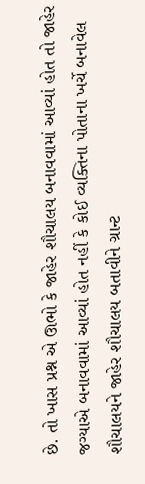છે. તો ખાસ પ્રશ્ન એ ઊભો કે જાહેર શૌચાલય બનાવવામાં આવ્યાં હોત તો જાહેર જગ્યાએ બનાવવામાં આવ્યાં હોત નહીં કે કોઈ વ્યક્તિના પોતાના ખર્ચે બનાવેલ શૌચાલયને જાહેર શૌચાલય બતાવીને ગ્રાન્ટ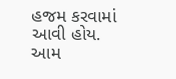હજમ કરવામાં આવી હોય.
આમ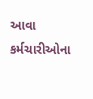આવા કર્મચારીઓના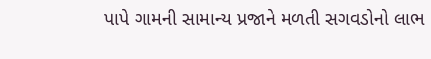પાપે ગામની સામાન્ય પ્રજાને મળતી સગવડોનો લાભ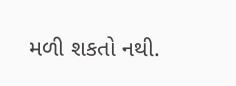મળી શકતો નથી.